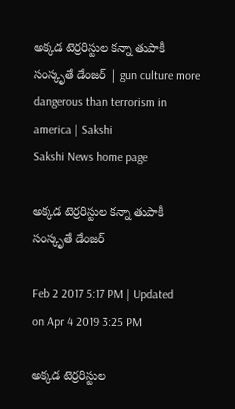అక్కడ టెర్రరిస్టుల కన్నా తుపాకీ సంస్కృతే డేంజర్‌ | gun culture more dangerous than terrorism in america | Sakshi
Sakshi News home page

అక్కడ టెర్రరిస్టుల కన్నా తుపాకీ సంస్కృతే డేంజర్‌

Feb 2 2017 5:17 PM | Updated on Apr 4 2019 3:25 PM

అక్కడ టెర్రరిస్టుల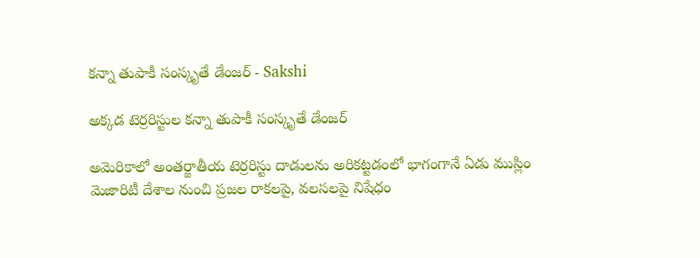కన్నా తుపాకీ సంస్కృతే డేంజర్‌ - Sakshi

అక్కడ టెర్రరిస్టుల కన్నా తుపాకీ సంస్కృతే డేంజర్‌

అమెరికాలో అంతర్జాతీయ టెర్రరిస్టు దాడులను అరికట్టడంలో భాగంగానే ఏడు ముస్లిం మెజారిటీ దేశాల నుంచి ప్రజల రాకలపై, వలసలపై నిషేధం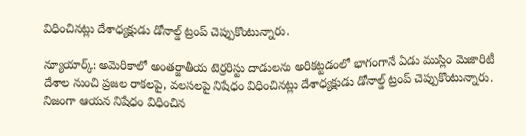విధించినట్లు దేశాధ్యక్షుడు డోనాల్డ్‌ ట్రంప్‌ చెప్పుకొంటున్నారు.

న్యూయార్క్‌: అమెరికాలో అంతర్జాతీయ టెర్రరిస్టు దాడులను అరికట్టడంలో భాగంగానే ఏడు ముస్లిం మెజారిటీ దేశాల నుంచి ప్రజల రాకలపై, వలసలపై నిషేధం విధించినట్లు దేశాధ్యక్షుడు డోనాల్డ్‌ ట్రంప్‌ చెప్పుకొంటున్నారు. నిజంగా ఆయన నిషేధం విధించిన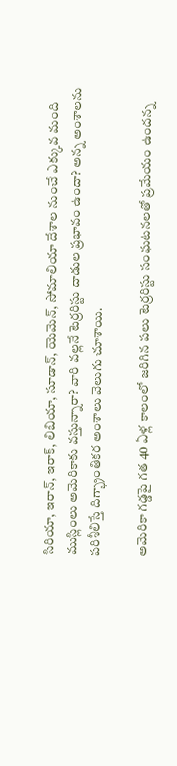సిరియా, ఇరాన్, ఇరాక్, లిబియా, సూడాన్, యెమెన్, సోమాలియా దేశాల నుంచే ఎక్కువ మంది ముస్లింలు అమెరికాకు వస్తున్నారా? వారి వల్లనే టెర్రరిస్టు దాడుల ప్రభావం ఉందా? అన్న అంశాలను పరిశీలిస్తే దిగ్భ్రాంతికర అంశాలు వెలుగు చూశాయి.

అమెరికా గడ్డపై గత 40 ఏళ్ల కాలంలో జరిగిన పలు టెర్రరిస్టు సంఘటనలతో ప్రమేయం ఉందన్న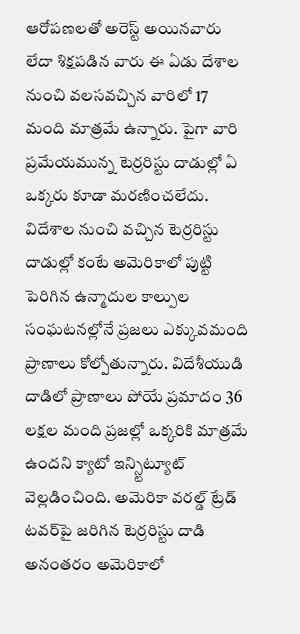ఆరోపణలతో అరెస్ట్‌ అయినవారు లేదా శిక్షపడిన వారు ఈ ఏడు దేశాల నుంచి వలసవచ్చిన వారిలో 17 మంది మాత్రమే ఉన్నారు. పైగా వారి ప్రమేయమున్న టెర్రరిస్టు దాడుల్లో ఏ ఒక్కరు కూడా మరణించలేదు. విదేశాల నుంచి వచ్చిన టెర్రరిస్టు దాడుల్లో కంటే అమెరికాలో పుట్టి పెరిగిన ఉన్మాదుల కాల్పుల సంఘటనల్లోనే ప్రజలు ఎక్కువమంది ప్రాణాలు కోల్పోతున్నారు. విదేశీయుడి దాడిలో ప్రాణాలు పోయే ప్రమాదం 36 లక్షల మంది ప్రజల్లో ఒక్కరికి మాత్రమే ఉందని క్యాటో ఇన్స్టిట్యూట్‌ వెల్లడించింది. అమెరికా వరల్డ్‌ ట్రేడ్‌ టవర్‌పై జరిగిన టెర్రరిస్టు దాడి అనంతరం అమెరికాలో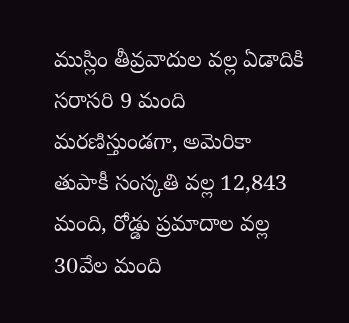ముస్లిం తీవ్రవాదుల వల్ల ఏడాదికి సరాసరి 9 మంది మరణిస్తుండగా, అమెరికా తుపాకీ సంస్కతి వల్ల 12,843 మంది, రోడ్డు ప్రమాదాల వల్ల 30వేల మంది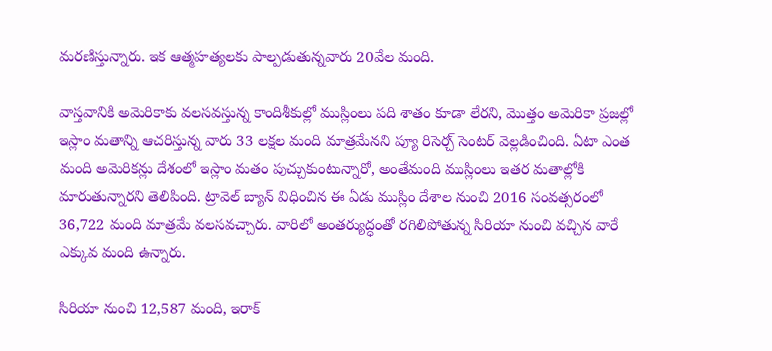మరణిస్తున్నారు. ఇక ఆత్మహత్యలకు పాల్పడుతున్నవారు 20వేల మంది.

వాస్తవానికి అమెరికాకు వలసవస్తున్న కాందిశీకుల్లో ముస్లింలు పది శాతం కూడా లేరని, మొత్తం అమెరికా ప్రజల్లో  ఇస్లాం మతాన్ని ఆచరిస్తున్న వారు 33 లక్షల మంది మాత్రమేనని ప్యూ రిసెర్చ్‌ సెంటర్‌ వెల్లడించింది. ఏటా ఎంత మంది అమెరికన్లు దేశంలో ఇస్లాం మతం పుచ్చుకుంటున్నారో, అంతేమంది ముస్లింలు ఇతర మతాల్లోకి మారుతున్నారని తెలిపింది. ట్రావెల్‌ బ్యాన్‌ విధించిన ఈ ఏడు ముస్లిం దేశాల నుంచి 2016 సంవత్సరంలో 36,722 మంది మాత్రమే వలసవచ్చారు. వారిలో అంతర్యుద్ధంతో రగిలిపోతున్న సిరియా నుంచి వచ్చిన వారే ఎక్కువ మంది ఉన్నారు.

సిరియా నుంచి 12,587 మంది, ఇరాక్‌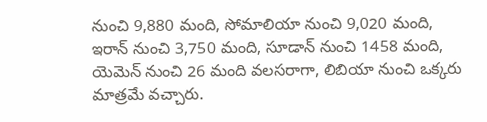నుంచి 9,880 మంది, సోమాలియా నుంచి 9,020 మంది, ఇరాన్‌ నుంచి 3,750 మంది, సూడాన్‌ నుంచి 1458 మంది, యెమెన్‌ నుంచి 26 మంది వలసరాగా, లిబియా నుంచి ఒక్కరు మాత్రమే వచ్చారు.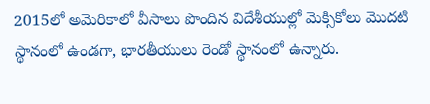2015లో అమెరికాలో వీసాలు పొందిన విదేశీయుల్లో మెక్సికోలు మొదటి స్థానంలో ఉండగా, భారతీయులు రెండో స్థానంలో ఉన్నారు.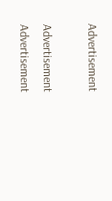Advertisement

Advertisement
Advertisement